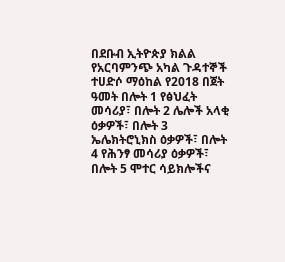በደቡብ ኢትዮጵያ ክልል የአርባምንጭ አካል ጉዳተኞች ተሀድሶ ማዕከል የ2018 በጀት ዓመት በሎት 1 የፅህፈት መሳሪያ፣ በሎት 2 ሌሎች አላቂ ዕቃዎች፣ በሎት 3 ኤሌክትሮኒክስ ዕቃዎች፣ በሎት 4 የሕንፃ መሳሪያ ዕቃዎች፣ በሎት 5 ሞተር ሳይክሎችና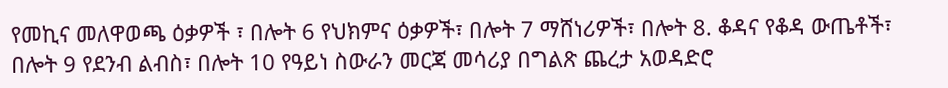የመኪና መለዋወጫ ዕቃዎች ፣ በሎት 6 የህክምና ዕቃዎች፣ በሎት 7 ማሸነሪዎች፣ በሎት 8. ቆዳና የቆዳ ውጤቶች፣ በሎት 9 የደንብ ልብስ፣ በሎት 10 የዓይነ ስውራን መርጃ መሳሪያ በግልጽ ጨረታ አወዳድሮ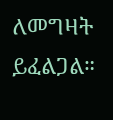ለመግዛት ይፈልጋል።